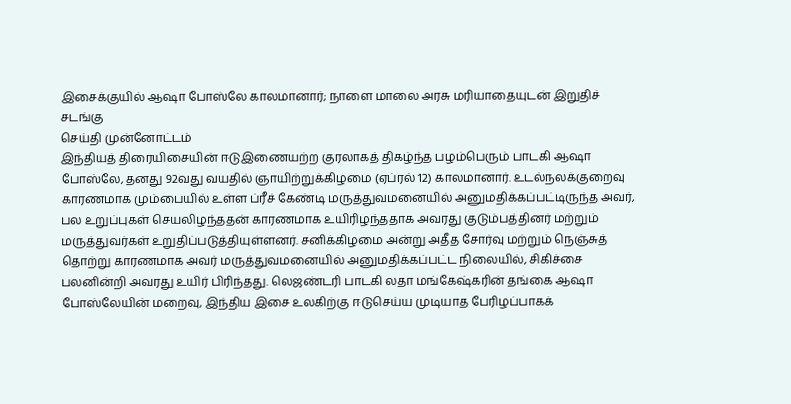இசைக்குயில் ஆஷா போஸ்லே காலமானார்; நாளை மாலை அரசு மரியாதையுடன் இறுதிச் சடங்கு
செய்தி முன்னோட்டம்
இந்தியத் திரையிசையின் ஈடுஇணையற்ற குரலாகத் திகழ்ந்த பழம்பெரும் பாடகி ஆஷா போஸ்லே, தனது 92வது வயதில் ஞாயிற்றுக்கிழமை (ஏப்ரல் 12) காலமானார். உடல்நலக்குறைவு காரணமாக மும்பையில் உள்ள ப்ரீச் கேண்டி மருத்துவமனையில் அனுமதிக்கப்பட்டிருந்த அவர், பல உறுப்புகள் செயலிழந்ததன் காரணமாக உயிரிழந்ததாக அவரது குடும்பத்தினர் மற்றும் மருத்துவர்கள் உறுதிப்படுத்தியுள்ளனர். சனிக்கிழமை அன்று அதீத சோர்வு மற்றும் நெஞ்சுத் தொற்று காரணமாக அவர் மருத்துவமனையில் அனுமதிக்கப்பட்ட நிலையில், சிகிச்சை பலனின்றி அவரது உயிர் பிரிந்தது. லெஜண்டரி பாடகி லதா மங்கேஷ்கரின் தங்கை ஆஷா போஸ்லேயின் மறைவு, இந்திய இசை உலகிற்கு ஈடுசெய்ய முடியாத பேரிழப்பாகக்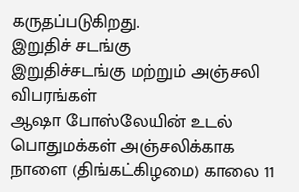கருதப்படுகிறது.
இறுதிச் சடங்கு
இறுதிச்சடங்கு மற்றும் அஞ்சலி விபரங்கள்
ஆஷா போஸ்லேயின் உடல் பொதுமக்கள் அஞ்சலிக்காக நாளை (திங்கட்கிழமை) காலை 11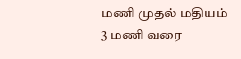மணி முதல் மதியம் 3 மணி வரை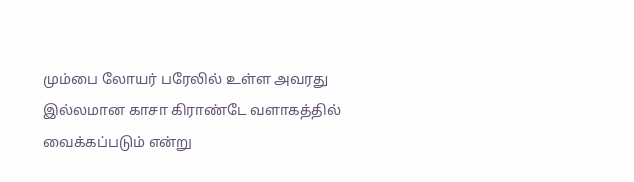மும்பை லோயர் பரேலில் உள்ள அவரது இல்லமான காசா கிராண்டே வளாகத்தில் வைக்கப்படும் என்று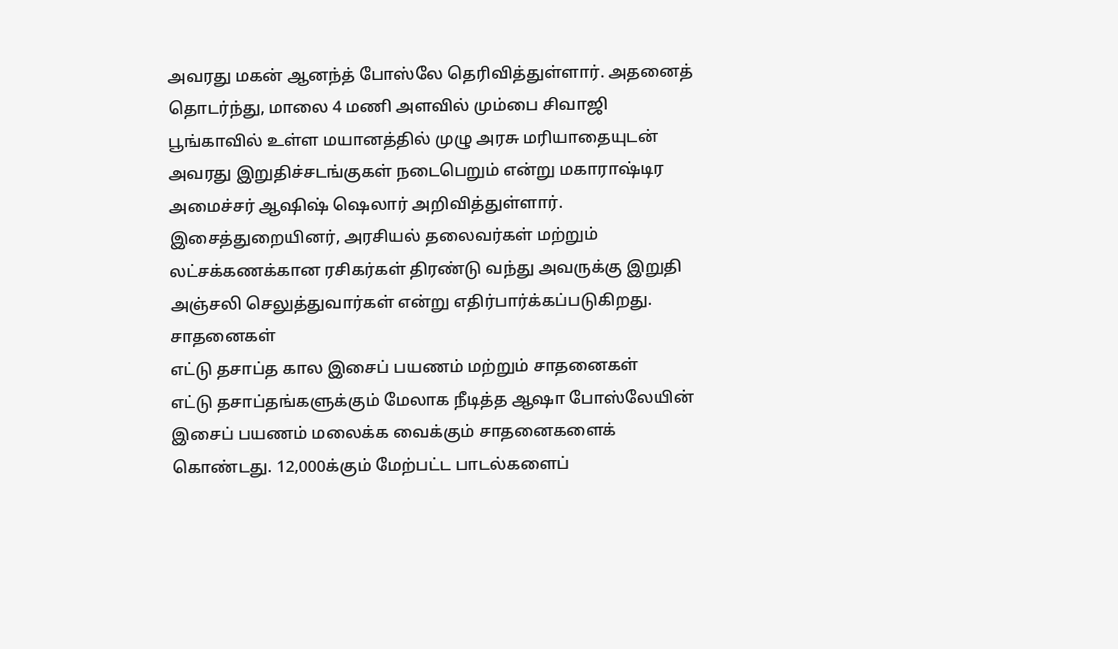அவரது மகன் ஆனந்த் போஸ்லே தெரிவித்துள்ளார். அதனைத் தொடர்ந்து, மாலை 4 மணி அளவில் மும்பை சிவாஜி பூங்காவில் உள்ள மயானத்தில் முழு அரசு மரியாதையுடன் அவரது இறுதிச்சடங்குகள் நடைபெறும் என்று மகாராஷ்டிர அமைச்சர் ஆஷிஷ் ஷெலார் அறிவித்துள்ளார். இசைத்துறையினர், அரசியல் தலைவர்கள் மற்றும் லட்சக்கணக்கான ரசிகர்கள் திரண்டு வந்து அவருக்கு இறுதி அஞ்சலி செலுத்துவார்கள் என்று எதிர்பார்க்கப்படுகிறது.
சாதனைகள்
எட்டு தசாப்த கால இசைப் பயணம் மற்றும் சாதனைகள்
எட்டு தசாப்தங்களுக்கும் மேலாக நீடித்த ஆஷா போஸ்லேயின் இசைப் பயணம் மலைக்க வைக்கும் சாதனைகளைக் கொண்டது. 12,000க்கும் மேற்பட்ட பாடல்களைப்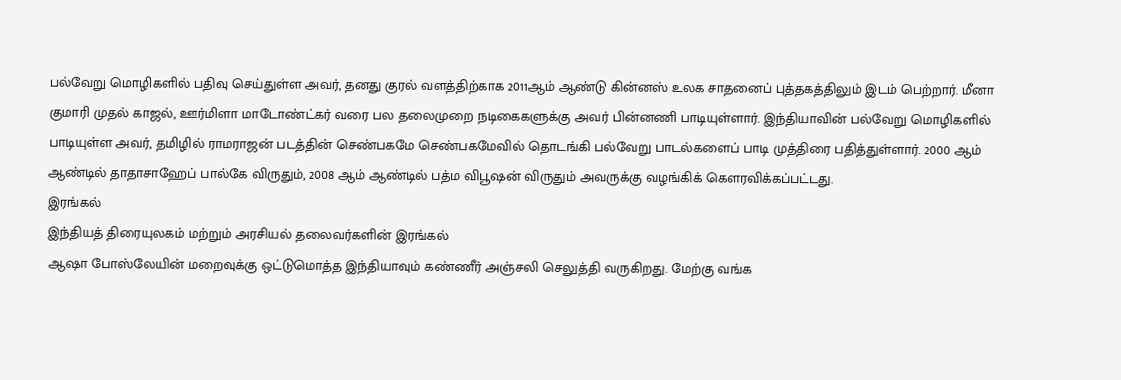பல்வேறு மொழிகளில் பதிவு செய்துள்ள அவர், தனது குரல் வளத்திற்காக 2011ஆம் ஆண்டு கின்னஸ் உலக சாதனைப் புத்தகத்திலும் இடம் பெற்றார். மீனா குமாரி முதல் காஜல், ஊர்மிளா மாடோண்ட்கர் வரை பல தலைமுறை நடிகைகளுக்கு அவர் பின்னணி பாடியுள்ளார். இந்தியாவின் பல்வேறு மொழிகளில் பாடியுள்ள அவர், தமிழில் ராமராஜன் படத்தின் செண்பகமே செண்பகமேவில் தொடங்கி பல்வேறு பாடல்களைப் பாடி முத்திரை பதித்துள்ளார். 2000 ஆம் ஆண்டில் தாதாசாஹேப் பால்கே விருதும், 2008 ஆம் ஆண்டில் பத்ம விபூஷன் விருதும் அவருக்கு வழங்கிக் கௌரவிக்கப்பட்டது.
இரங்கல்
இந்தியத் திரையுலகம் மற்றும் அரசியல் தலைவர்களின் இரங்கல்
ஆஷா போஸ்லேயின் மறைவுக்கு ஒட்டுமொத்த இந்தியாவும் கண்ணீர் அஞ்சலி செலுத்தி வருகிறது. மேற்கு வங்க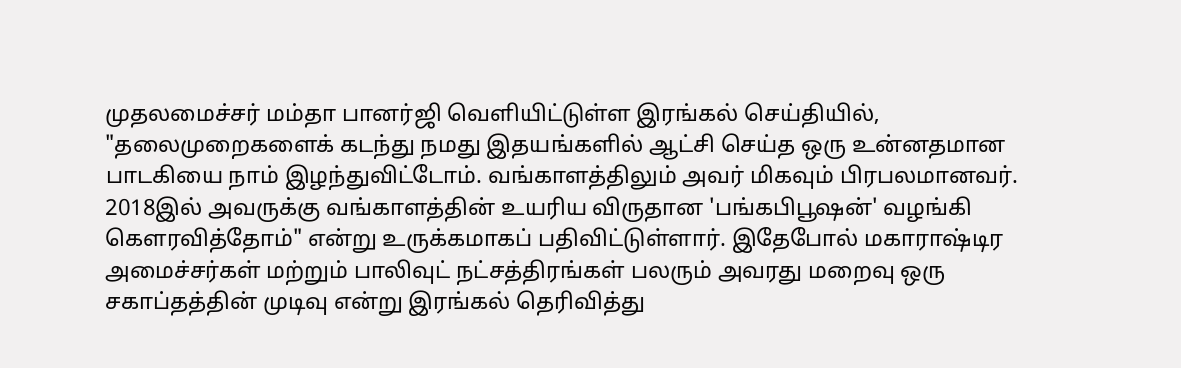முதலமைச்சர் மம்தா பானர்ஜி வெளியிட்டுள்ள இரங்கல் செய்தியில், "தலைமுறைகளைக் கடந்து நமது இதயங்களில் ஆட்சி செய்த ஒரு உன்னதமான பாடகியை நாம் இழந்துவிட்டோம். வங்காளத்திலும் அவர் மிகவும் பிரபலமானவர். 2018இல் அவருக்கு வங்காளத்தின் உயரிய விருதான 'பங்கபிபூஷன்' வழங்கி கௌரவித்தோம்" என்று உருக்கமாகப் பதிவிட்டுள்ளார். இதேபோல் மகாராஷ்டிர அமைச்சர்கள் மற்றும் பாலிவுட் நட்சத்திரங்கள் பலரும் அவரது மறைவு ஒரு சகாப்தத்தின் முடிவு என்று இரங்கல் தெரிவித்து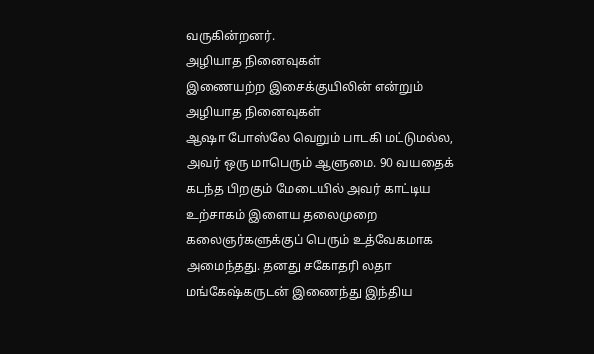வருகின்றனர்.
அழியாத நினைவுகள்
இணையற்ற இசைக்குயிலின் என்றும் அழியாத நினைவுகள்
ஆஷா போஸ்லே வெறும் பாடகி மட்டுமல்ல, அவர் ஒரு மாபெரும் ஆளுமை. 90 வயதைக் கடந்த பிறகும் மேடையில் அவர் காட்டிய உற்சாகம் இளைய தலைமுறை கலைஞர்களுக்குப் பெரும் உத்வேகமாக அமைந்தது. தனது சகோதரி லதா மங்கேஷ்கருடன் இணைந்து இந்திய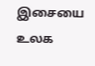இசையை உலக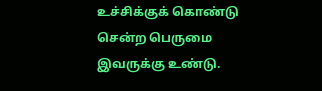உச்சிக்குக் கொண்டு சென்ற பெருமை இவருக்கு உண்டு.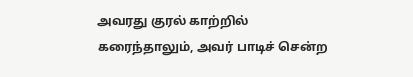அவரது குரல் காற்றில் கரைந்தாலும், அவர் பாடிச் சென்ற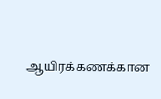ஆயிரக்கணக்கான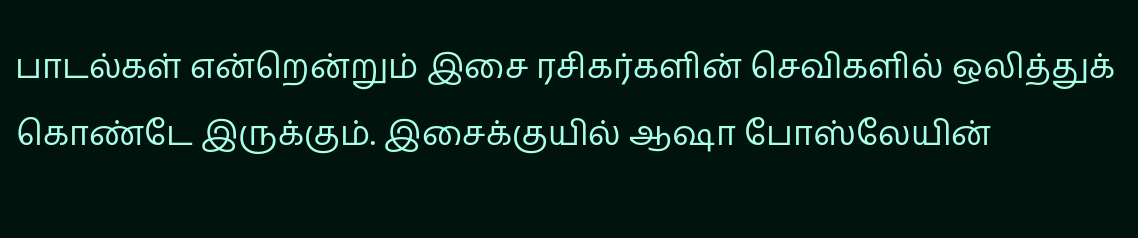பாடல்கள் என்றென்றும் இசை ரசிகர்களின் செவிகளில் ஒலித்துக் கொண்டே இருக்கும். இசைக்குயில் ஆஷா போஸ்லேயின்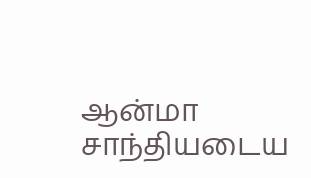ஆன்மா சாந்தியடைய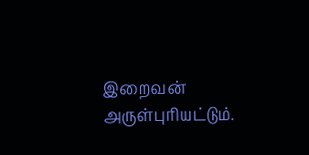இறைவன் அருள்புரியட்டும்.